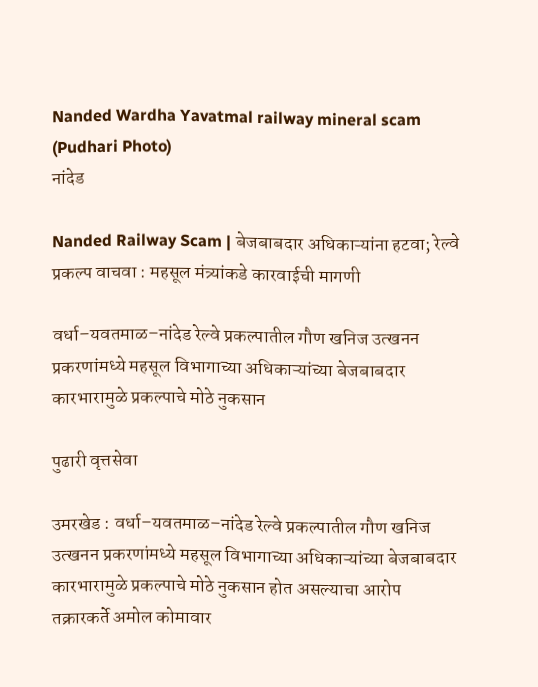Nanded Wardha Yavatmal railway mineral scam  (Pudhari Photo)
नांदेड

Nanded Railway Scam | बेजबाबदार अधिकाऱ्यांना हटवा; रेल्वे प्रकल्प वाचवा : महसूल मंत्र्यांकडे कारवाईची मागणी

वर्धा–यवतमाळ–नांदेड रेल्वे प्रकल्पातील गौण खनिज उत्खनन प्रकरणांमध्ये महसूल विभागाच्या अधिकाऱ्यांच्या बेजबाबदार कारभारामुळे प्रकल्पाचे मोठे नुकसान

पुढारी वृत्तसेवा

उमरखेड : वर्धा–यवतमाळ–नांदेड रेल्वे प्रकल्पातील गौण खनिज उत्खनन प्रकरणांमध्ये महसूल विभागाच्या अधिकाऱ्यांच्या बेजबाबदार कारभारामुळे प्रकल्पाचे मोठे नुकसान होत असल्याचा आरोप तक्रारकर्ते अमोल कोमावार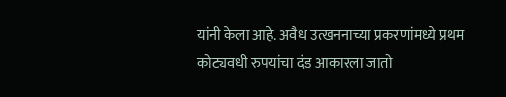यांनी केला आहे. अवैध उत्खननाच्या प्रकरणांमध्ये प्रथम कोट्यवधी रुपयांचा दंड आकारला जातो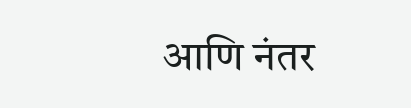आणि नंतर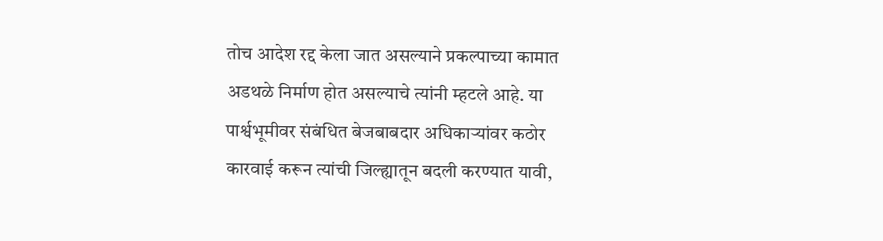तोच आदेश रद्द केला जात असल्याने प्रकल्पाच्या कामात अडथळे निर्माण होत असल्याचे त्यांनी म्हटले आहे. या पार्श्वभूमीवर संबंधित बेजबाबदार अधिकाऱ्यांवर कठोर कारवाई करून त्यांची जिल्ह्यातून बदली करण्यात यावी,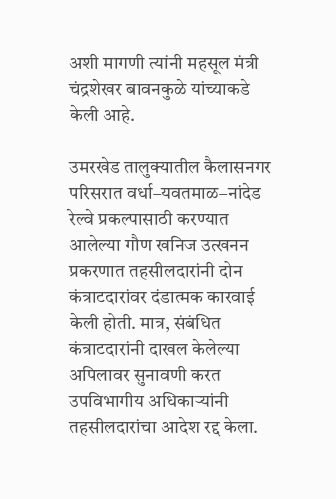अशी मागणी त्यांनी महसूल मंत्री चंद्रशेखर बावनकुळे यांच्याकडे केली आहे.

उमरखेड तालुक्यातील कैलासनगर परिसरात वर्धा–यवतमाळ–नांदेड रेल्वे प्रकल्पासाठी करण्यात आलेल्या गौण खनिज उत्खनन प्रकरणात तहसीलदारांनी दोन कंत्राटदारांवर दंडात्मक कारवाई केली होती. मात्र, संबंधित कंत्राटदारांनी दाखल केलेल्या अपिलावर सुनावणी करत उपविभागीय अधिकाऱ्यांनी तहसीलदारांचा आदेश रद्द केला.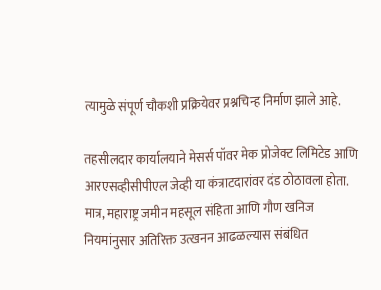त्यामुळे संपूर्ण चौकशी प्रक्रियेवर प्रश्नचिन्ह निर्माण झाले आहे.

तहसीलदार कार्यालयाने मेसर्स पॉवर मेक प्रोजेक्ट लिमिटेड आणि आरएसव्हीसीपीएल जेव्ही या कंत्राटदारांवर दंड ठोठावला होता. मात्र, महाराष्ट्र जमीन महसूल संहिता आणि गौण खनिज नियमांनुसार अतिरिक्त उत्खनन आढळल्यास संबंधित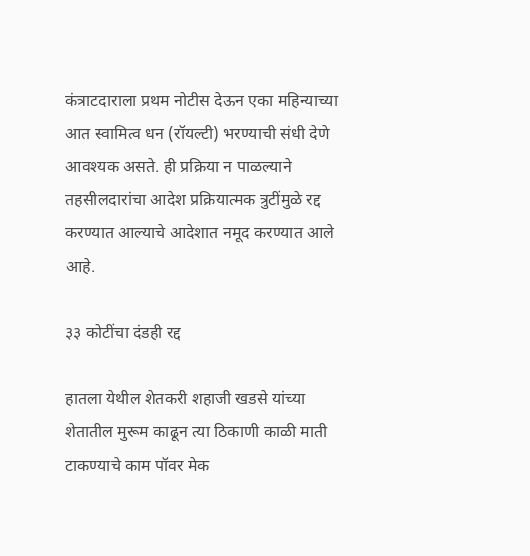कंत्राटदाराला प्रथम नोटीस देऊन एका महिन्याच्या आत स्वामित्व धन (रॉयल्टी) भरण्याची संधी देणे आवश्यक असते. ही प्रक्रिया न पाळल्याने तहसीलदारांचा आदेश प्रक्रियात्मक त्रुटींमुळे रद्द करण्यात आल्याचे आदेशात नमूद करण्यात आले आहे.

३३ कोटींचा दंडही रद्द

हातला येथील शेतकरी शहाजी खडसे यांच्या शेतातील मुरूम काढून त्या ठिकाणी काळी माती टाकण्याचे काम पॉवर मेक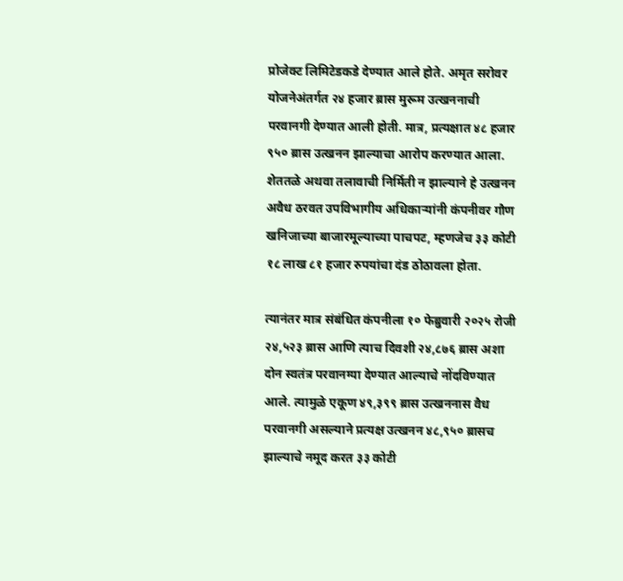प्रोजेक्ट लिमिटेडकडे देण्यात आले होते. अमृत सरोवर योजनेअंतर्गत २४ हजार ब्रास मुरूम उत्खननाची परवानगी देण्यात आली होती. मात्र, प्रत्यक्षात ४८ हजार ९५० ब्रास उत्खनन झाल्याचा आरोप करण्यात आला. शेततळे अथवा तलावाची निर्मिती न झाल्याने हे उत्खनन अवैध ठरवत उपविभागीय अधिकाऱ्यांनी कंपनीवर गौण खनिजाच्या बाजारमूल्याच्या पाचपट, म्हणजेच ३३ कोटी १८ लाख ८१ हजार रुपयांचा दंड ठोठावला होता.

त्यानंतर मात्र संबंधित कंपनीला १० फेब्रुवारी २०२५ रोजी २४,५२३ ब्रास आणि त्याच दिवशी २४,८७६ ब्रास अशा दोन स्वतंत्र परवानग्या देण्यात आल्याचे नोंदविण्यात आले. त्यामुळे एकूण ४९,३९९ ब्रास उत्खननास वैध परवानगी असल्याने प्रत्यक्ष उत्खनन ४८,९५० ब्रासच झाल्याचे नमूद करत ३३ कोटी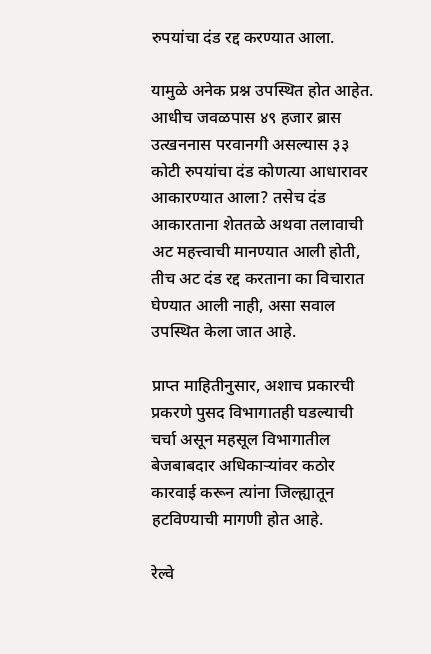रुपयांचा दंड रद्द करण्यात आला.

यामुळे अनेक प्रश्न उपस्थित होत आहेत. आधीच जवळपास ४९ हजार ब्रास उत्खननास परवानगी असल्यास ३३ कोटी रुपयांचा दंड कोणत्या आधारावर आकारण्यात आला? तसेच दंड आकारताना शेततळे अथवा तलावाची अट महत्त्वाची मानण्यात आली होती, तीच अट दंड रद्द करताना का विचारात घेण्यात आली नाही, असा सवाल उपस्थित केला जात आहे.

प्राप्त माहितीनुसार, अशाच प्रकारची प्रकरणे पुसद विभागातही घडल्याची चर्चा असून महसूल विभागातील बेजबाबदार अधिकाऱ्यांवर कठोर कारवाई करून त्यांना जिल्ह्यातून हटविण्याची मागणी होत आहे.

रेल्वे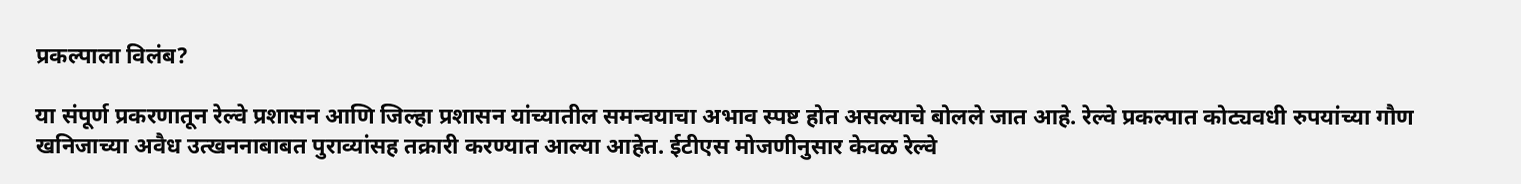प्रकल्पाला विलंब?

या संपूर्ण प्रकरणातून रेल्वे प्रशासन आणि जिल्हा प्रशासन यांच्यातील समन्वयाचा अभाव स्पष्ट होत असल्याचे बोलले जात आहे. रेल्वे प्रकल्पात कोट्यवधी रुपयांच्या गौण खनिजाच्या अवैध उत्खननाबाबत पुराव्यांसह तक्रारी करण्यात आल्या आहेत. ईटीएस मोजणीनुसार केवळ रेल्वे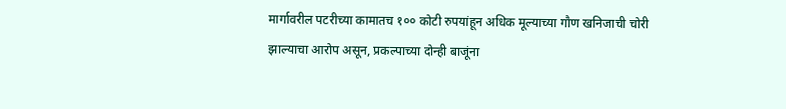मार्गावरील पटरीच्या कामातच १०० कोटी रुपयांहून अधिक मूल्याच्या गौण खनिजाची चोरी झाल्याचा आरोप असून, प्रकल्पाच्या दोन्ही बाजूंना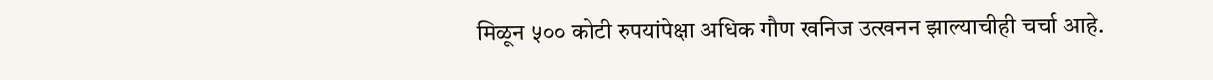मिळून ५०० कोटी रुपयांपेक्षा अधिक गौण खनिज उत्खनन झाल्याचीही चर्चा आहे.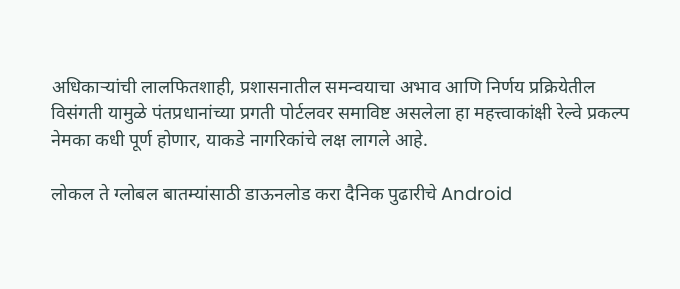अधिकाऱ्यांची लालफितशाही, प्रशासनातील समन्वयाचा अभाव आणि निर्णय प्रक्रियेतील विसंगती यामुळे पंतप्रधानांच्या प्रगती पोर्टलवर समाविष्ट असलेला हा महत्त्वाकांक्षी रेल्वे प्रकल्प नेमका कधी पूर्ण होणार, याकडे नागरिकांचे लक्ष लागले आहे.

लोकल ते ग्लोबल बातम्यांसाठी डाऊनलोड करा दैनिक पुढारीचे Android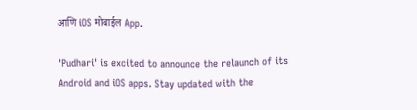आणि iOS मोबाईल App.

'Pudhari' is excited to announce the relaunch of its Android and iOS apps. Stay updated with the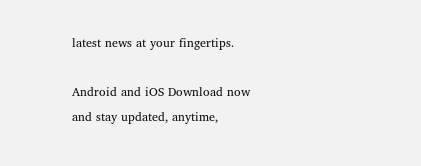latest news at your fingertips.

Android and iOS Download now and stay updated, anytime,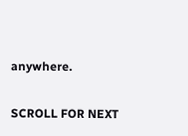anywhere.

SCROLL FOR NEXT